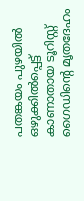പതങ്കയം പുഴയിൽ ഒഴുക്കിൽപ്പെട്ട് കാണാതായ ടൂറിസ്റ്റ് ഗൈഡിന്റെ മൃതദേഹം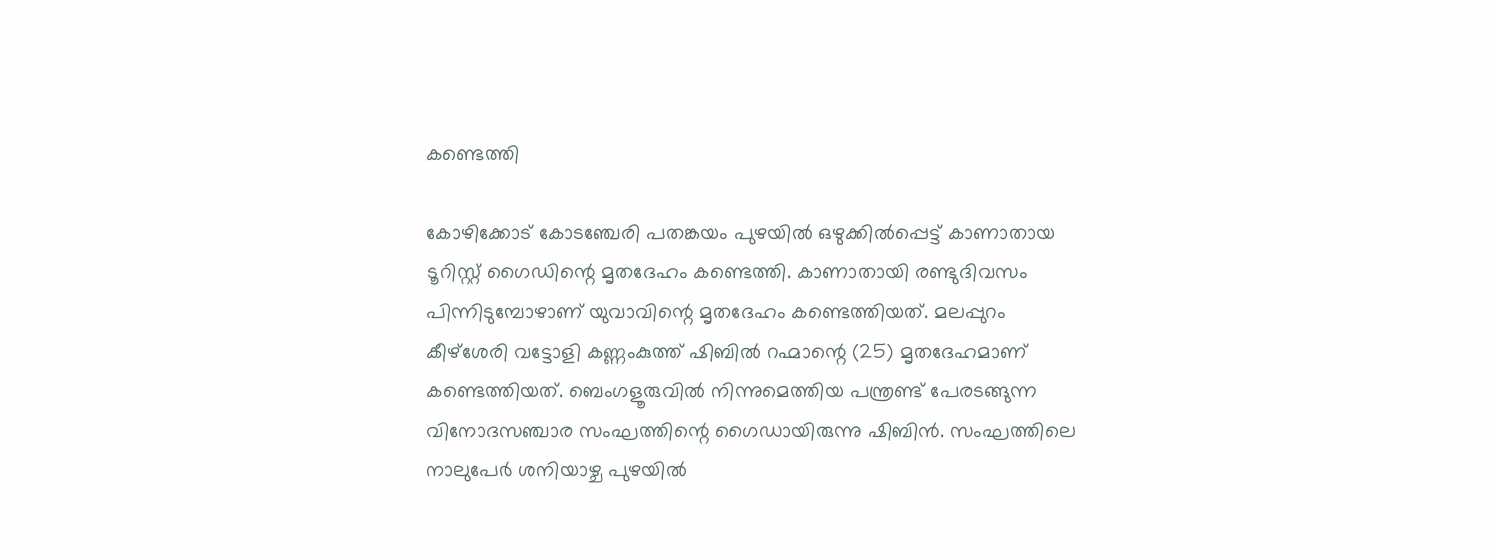കണ്ടെത്തി

കോഴിക്കോട് കോടഞ്ചേരി പതങ്കയം പുഴയിൽ ഒഴുക്കിൽപ്പെട്ട് കാണാതായ ടൂറിസ്റ്റ് ഗൈഡിന്റെ മൃതദേഹം കണ്ടെത്തി. കാണാതായി രണ്ടുദിവസം പിന്നിടുമ്പോഴാണ് യുവാവിന്റെ മൃതദേഹം കണ്ടെത്തിയത്. മലപ്പുറം കീഴ്ശേരി വട്ടോളി കണ്ണംകുത്ത് ഷിബിൽ റഹ്മാന്റെ (25) മൃതദേഹമാണ് കണ്ടെത്തിയത്. ബെംഗളൂരുവിൽ നിന്നുമെത്തിയ പന്ത്രണ്ട് പേരടങ്ങുന്ന വിനോദസഞ്ചാര സംഘത്തിന്റെ ഗൈഡായിരുന്നു ഷിബിൻ. സംഘത്തിലെ നാലുപേർ ശനിയാഴ്ച പുഴയിൽ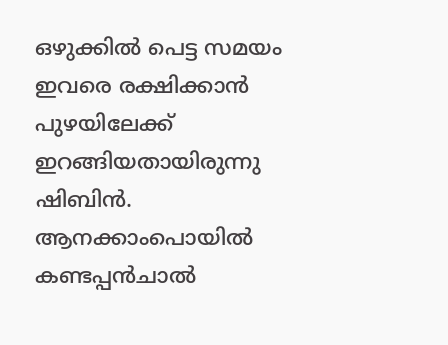ഒഴുക്കിൽ പെട്ട സമയം ഇവരെ രക്ഷിക്കാൻ പുഴയിലേക്ക് ഇറങ്ങിയതായിരുന്നു ഷിബിൻ.
ആനക്കാംപൊയിൽ കണ്ടപ്പൻചാൽ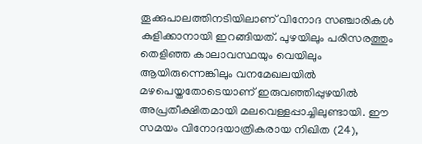തൂക്കുപാലത്തിനടിയിലാണ് വിനോദ സഞ്ചാരികൾ കുളിക്കാനായി ഇറങ്ങിയത്. പുഴയിലും പരിസരത്തും തെളിഞ്ഞ കാലാവസ്ഥയും വെയിലും ആയിരുന്നെങ്കിലും വനമേഖലയിൽ മഴപെയ്തതോടെയാണ് ഇരുവഞ്ഞിപ്പുഴയിൽ അപ്രതീക്ഷിതമായി മലവെള്ളപ്പാച്ചിലുണ്ടായി. ഈ സമയം വിനോദയാത്രികരായ നിഖിത (24),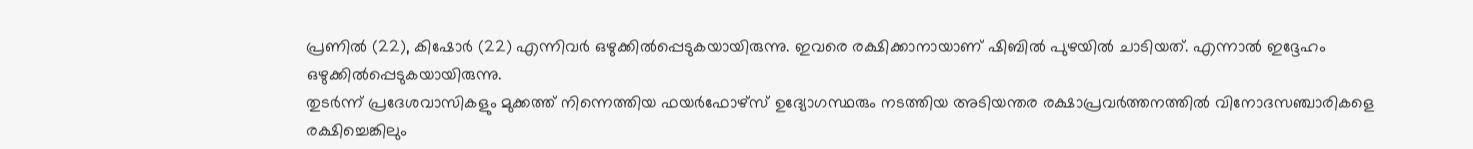പ്രണിൽ (22), കിഷോർ (22) എന്നിവർ ഒഴുക്കിൽപ്പെടുകയായിരുന്നു. ഇവരെ രക്ഷിക്കാനായാണ് ഷിബിൽ പുഴയിൽ ചാടിയത്. എന്നാൽ ഇദ്ദേഹം ഒഴുക്കിൽപ്പെടുകയായിരുന്നു.
തുടർന്ന് പ്രദേശവാസികളും മുക്കത്ത് നിന്നെത്തിയ ഫയർഫോഴ്സ് ഉദ്യോഗസ്ഥരും നടത്തിയ അടിയന്തര രക്ഷാപ്രവർത്തനത്തിൽ വിനോദസഞ്ചാരികളെ രക്ഷിച്ചെങ്കിലും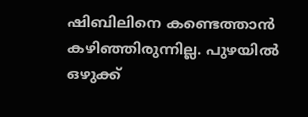ഷിബിലിനെ കണ്ടെത്താൻ കഴിഞ്ഞിരുന്നില്ല. പുഴയിൽ ഒഴുക്ക്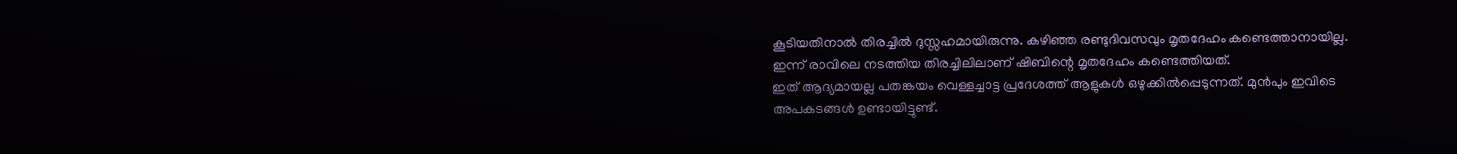കൂടിയതിനാൽ തിരച്ചിൽ ദുസ്സഹമായിരുന്നു. കഴിഞ്ഞ രണ്ടുദിവസവും മൃതദേഹം കണ്ടെത്താനായില്ല. ഇന്ന് രാവിലെ നടത്തിയ തിരച്ചിലിലാണ് ഷിബിന്റെ മൃതദേഹം കണ്ടെത്തിയത്.
ഇത് ആദ്യമായല്ല പതങ്കയം വെള്ളച്ചാട്ട പ്രദേശത്ത് ആളുകൾ ഒഴുക്കിൽപ്പെടുന്നത്. മുൻപും ഇവിടെ അപകടങ്ങൾ ഉണ്ടായിട്ടുണ്ട്.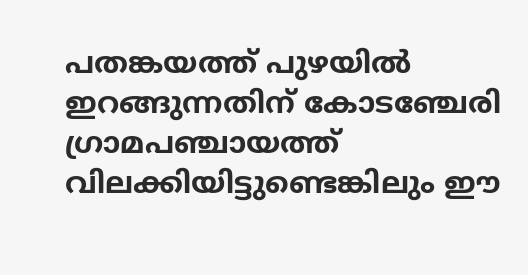പതങ്കയത്ത് പുഴയിൽ ഇറങ്ങുന്നതിന് കോടഞ്ചേരി ഗ്രാമപഞ്ചായത്ത് വിലക്കിയിട്ടുണ്ടെങ്കിലും ഈ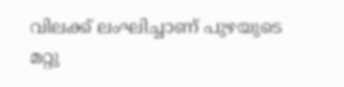വിലക്ക് ലംഘിച്ചാണ് പുഴയുടെ മറ്റു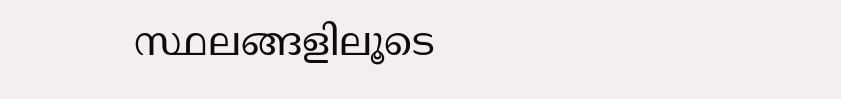സ്ഥലങ്ങളിലൂടെ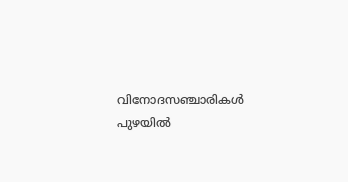വിനോദസഞ്ചാരികൾ പുഴയിൽ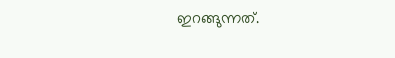ഇറങ്ങുന്നത്.